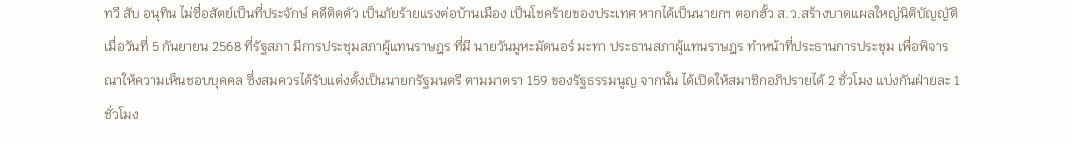ทวี สับ อนุทิน ไม่ซื่อสัตย์เป็นที่ประจักษ์ คดีติดตัว เป็นภัยร้ายแรงต่อบ้านเมือง เป็นโชคร้ายของประเทศ หากได้เป็นนายกฯ ตอกฮั้ว ส.ว.สร้างบาดแผลใหญ่นิติบัญญัติ
เมื่อวันที่ 5 กันยายน 2568 ที่รัฐสภา มีการประชุมสภาผู้แทนราษฎร ที่มี นายวันมูหะมัดนอร์ มะทา ประธานสภาผู้แทนราษฎร ทำหน้าที่ประธานการประชุม เพื่อพิจารณาให้ความเห็นชอบบุคคล ซึ่งสมควรได้รับแต่งตั้งเป็นนายกรัฐมนตรี ตามมาตรา 159 ของรัฐธรรมนูญ จากนั้น ได้เปิดให้สมาชิกอภิปรายได้ 2 ชั่วโมง แบ่งกันฝ่ายละ 1 ชั่วโมง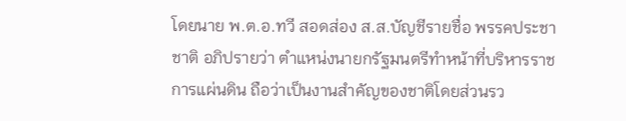โดยนาย พ.ต.อ.ทวี สอดส่อง ส.ส.บัญชีรายชื่อ พรรคประชาชาติ อภิปรายว่า ตำแหน่งนายกรัฐมนตรีทำหน้าที่บริหารราชการแผ่นดิน ถือว่าเป็นงานสำคัญของชาติโดยส่วนรว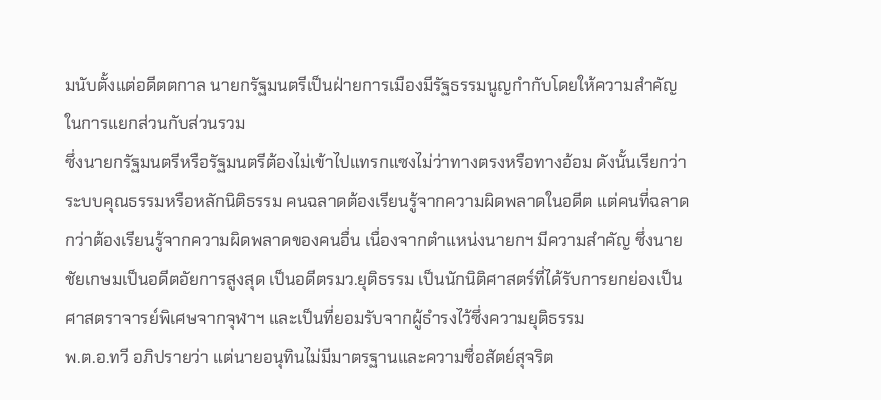มนับตั้งแต่อดีตตกาล นายกรัฐมนตรีเป็นฝ่ายการเมืองมีรัฐธรรมนูญกำกับโดยให้ความสำคัญในการแยกส่วนกับส่วนรวม
ซึ่งนายกรัฐมนตรีหรือรัฐมนตรีต้องไม่เข้าไปแทรกแซงไม่ว่าทางตรงหรือทางอ้อม ดังนั้นเรียกว่าระบบคุณธรรมหรือหลักนิติธรรม คนฉลาดต้องเรียนรู้จากความผิดพลาดในอดีต แต่คนที่ฉลาดกว่าต้องเรียนรู้จากความผิดพลาดของคนอื่น เนื่องจากตำแหน่งนายกฯ มีความสำคัญ ซึ่งนายชัยเกษมเป็นอดีตอัยการสูงสุด เป็นอดีตรมว.ยุติธรรม เป็นนักนิติศาสตร์ที่ได้รับการยกย่องเป็นศาสตราจารย์พิเศษจากจุฬาฯ และเป็นที่ยอมรับจากผู้ธำรงไว้ซึ่งความยุติธรรม
พ.ต.อ.ทวี อภิปรายว่า แต่นายอนุทินไม่มีมาตรฐานและความซื่อสัตย์สุจริต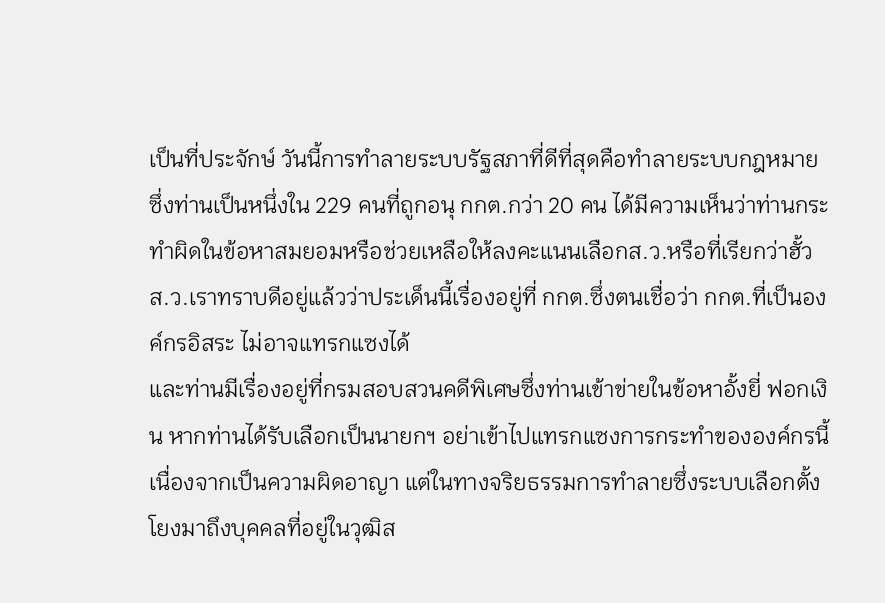เป็นที่ประจักษ์ วันนี้การทำลายระบบรัฐสภาที่ดีที่สุดคือทำลายระบบกฎหมาย ซึ่งท่านเป็นหนึ่งใน 229 คนที่ถูกอนุ กกต.กว่า 20 คน ได้มีความเห็นว่าท่านกระทำผิดในข้อหาสมยอมหรือช่วยเหลือให้ลงคะแนนเลือกส.ว.หรือที่เรียกว่าฮั้ว ส.ว.เราทราบดีอยู่แล้วว่าประเด็นนี้เรื่องอยู่ที่ กกต.ซึ่งตนเชื่อว่า กกต.ที่เป็นองค์กรอิสระ ไม่อาจแทรกแซงได้
และท่านมีเรื่องอยู่ที่กรมสอบสวนคดีพิเศษซึ่งท่านเข้าข่ายในข้อหาอั้งยี่ ฟอกเงิน หากท่านได้รับเลือกเป็นนายกฯ อย่าเข้าไปแทรกแซงการกระทำขององค์กรนี้ เนื่องจากเป็นความผิดอาญา แต่ในทางจริยธรรมการทำลายซึ่งระบบเลือกตั้งโยงมาถึงบุคคลที่อยู่ในวุฒิส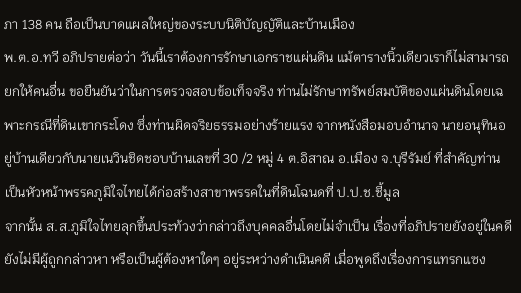ภา 138 คน ถือเป็นบาดแผลใหญ่ของระบบนิติบัญญัติและบ้านเมือง
พ.ต.อ.ทวี อภิปรายต่อว่า วันนี้เราต้องการรักษาเอกราชแผ่นดิน แม้ตารางนิ้วเดียวเราก็ไม่สามารถยกให้คนอื่น ขอยืนยันว่าในการตรวจสอบข้อเท็จจริง ท่านไม่รักษาทรัพย์สมบัติของแผ่นดินโดยเฉพาะกรณีที่ดินเขากระโดง ซึ่งท่านผิดจริยธรรมอย่างร้ายแรง จากหนังสือมอบอำนาจ นายอนุทินอยู่บ้านเดียวกับนายเนวินชิดชอบบ้านเลขที่ 30 /2 หมู่ 4 ต.อิสาณ อ.เมือง จ.บุรีรัมย์ ที่สำคัญท่านเป็นหัวหน้าพรรคภูมิใจไทยได้ก่อสร้างสาขาพรรคในที่ดินโฉนดที่ ป.ป.ช.ชี้มูล
จากนั้น ส.ส.ภูมิใจไทยลุกขึ้นประท้วงว่ากล่าวถึงบุคคลอื่นโดยไม่จำเป็น เรื่องที่อภิปรายยังอยู่ในคดียังไม่มีผู้ถูกกล่าวหา หรือเป็นผู้ต้องหาใดๆ อยู่ระหว่างดำเนินคดี เมื่อพูดถึงเรื่องการแทรกแซง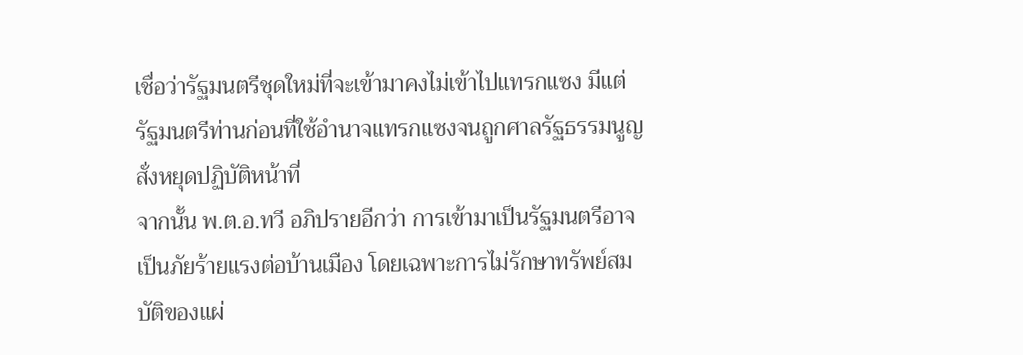เชื่อว่ารัฐมนตรีชุดใหม่ที่จะเข้ามาคงไม่เข้าไปแทรกแซง มีแต่รัฐมนตรีท่านก่อนที่ใช้อำนาจแทรกแซงจนถูกศาลรัฐธรรมนูญสั่งหยุดปฏิบัติหน้าที่
จากนั้น พ.ต.อ.ทวี อภิปรายอีกว่า การเข้ามาเป็นรัฐมนตรีอาจเป็นภัยร้ายแรงต่อบ้านเมือง โดยเฉพาะการไม่รักษาทรัพย์สมบัติของแผ่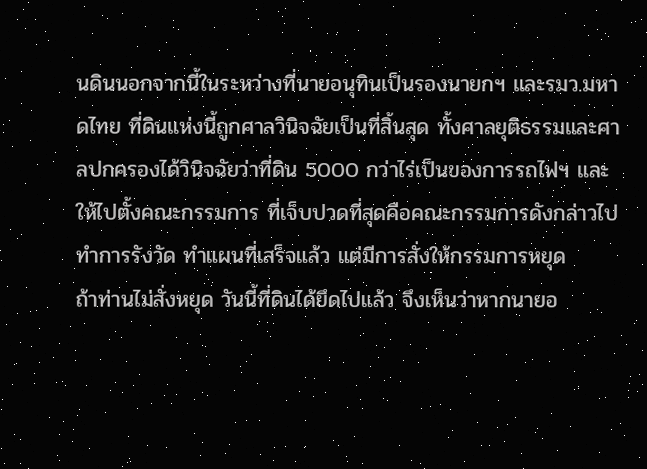นดินนอกจากนี้ในระหว่างที่นายอนุทินเป็นรองนายกฯ และรมว.มหาดไทย ที่ดินแห่งนี้ถูกศาลวินิจฉัยเป็นที่สิ้นสุด ทั้งศาลยุติธรรมและศาลปกครองได้วินิจฉัยว่าที่ดิน 5000 กว่าไร่เป็นของการรถไฟฯ และให้ไปตั้งคณะกรรมการ ที่เจ็บปวดที่สุดคือคณะกรรมการดังกล่าวไปทำการรังวัด ทำแผนที่เสร็จแล้ว แต่มีการสั่งให้กรรมการหยุด
ถ้าท่านไม่สั่งหยุด วันนี้ที่ดินได้ยึดไปแล้ว จึงเห็นว่าหากนายอ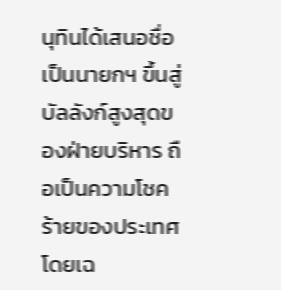นุทินได้เสนอชื่อเป็นนายกฯ ขึ้นสู่บัลลังก์สูงสุดของฝ่ายบริหาร ถือเป็นความโชคร้ายของประเทศโดยเฉ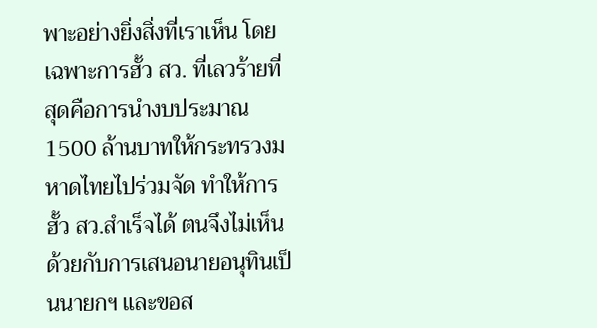พาะอย่างยิ่งสิ่งที่เราเห็น โดยเฉพาะการฮั้ว สว. ที่เลวร้ายที่สุดคือการนำงบประมาณ 1500 ล้านบาทให้กระทรวงมหาดไทยไปร่วมจัด ทำให้การฮั้ว สว.สำเร็จได้ ตนจึงไม่เห็นด้วยกับการเสนอนายอนุทินเป็นนายกฯ และขอส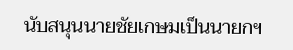นับสนุนนายชัยเกษมเป็นนายกฯ